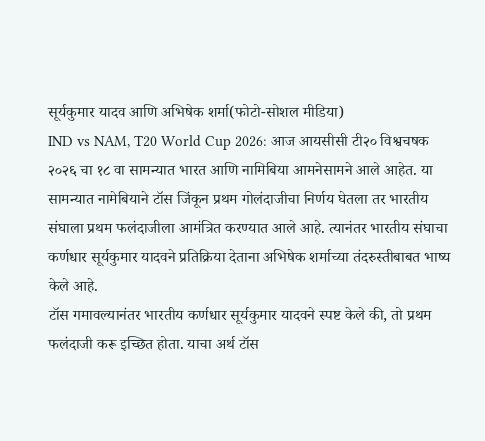सूर्यकुमार यादव आणि अभिषेक शर्मा(फोटो-सोशल मीडिया)
IND vs NAM, T20 World Cup 2026: आज आयसीसी टी२० विश्वचषक २०२६ चा १८ वा सामन्यात भारत आणि नामिबिया आमनेसामने आले आहेत. या सामन्यात नामेबियाने टॉस जिंकून प्रथम गोलंदाजीचा निर्णय घेतला तर भारतीय संघाला प्रथम फलंदाजीला आमंत्रित करण्यात आले आहे. त्यानंतर भारतीय संघाचा कर्णधार सूर्यकुमार यादवने प्रतिक्रिया देताना अभिषेक शर्माच्या तंदरुस्तीबाबत भाष्य केले आहे.
टॉस गमावल्यानंतर भारतीय कर्णधार सूर्यकुमार यादवने स्पष्ट केले की, तो प्रथम फलंदाजी करू इच्छित होता. याचा अर्थ टॉस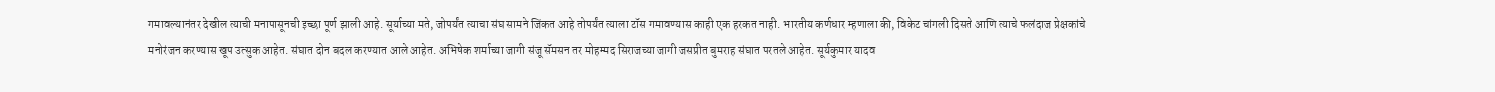गमावल्यानंतर देखील त्याची मनापासूनची इच्छा पूर्ण झाली आहे. सूर्याच्या मते, जोपर्यंत त्याचा संघ सामने जिंकत आहे तोपर्यंत त्याला टॉस गमावण्यास काही एक हरकत नाही. भारतीय कर्णधार म्हणाला की, विकेट चांगली दिसते आणि त्याचे फलंदाज प्रेक्षकांचे मनोरंजन करण्यास खूप उत्सुक आहेत. संघात दोन बदल करण्यात आले आहेत. अभिषेक शर्माच्या जागी संजू सॅमसन तर मोहम्मद सिराजच्या जागी जसप्रीत बुमराह संघात परतले आहेत. सूर्यकुमार यादव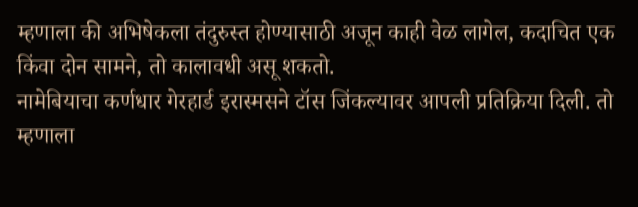म्हणाला की अभिषेकला तंदुरुस्त होण्यासाठी अजून काही वेळ लागेल, कदाचित एक किंवा दोन सामने, तो कालावधी असू शकतो.
नामेबियाचा कर्णधार गेरहार्ड इरास्मसने टॉस जिंकल्यावर आपली प्रतिक्रिया दिली. तो म्हणाला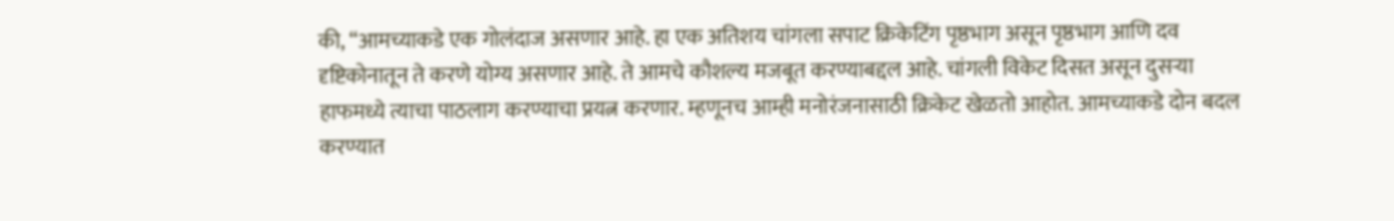की, “आमच्याकडे एक गोलंदाज असणार आहे. हा एक अतिशय चांगला सपाट क्रिकेटिंग पृष्ठभाग असून पृष्ठभाग आणि दव दृष्टिकोनातून ते करणे योग्य असणार आहे. ते आमचे कौशल्य मजबूत करण्याबद्दल आहे. चांगली विकेट दिसत असून दुसऱ्या हाफमध्ये त्याचा पाठलाग करण्याचा प्रयत्न करणार. म्हणूनच आम्ही मनोरंजनासाठी क्रिकेट खेळतो आहोत. आमच्याकडे दोन बदल करण्यात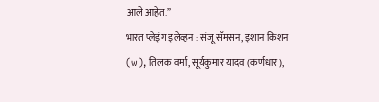आले आहेत.”
भारत प्लेइंग इलेव्हन : संजू सॅमसन, इशान किशन (w), तिलक वर्मा, सूर्यकुमार यादव (कर्णधार),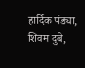हार्दिक पंड्या, शिवम दुबे,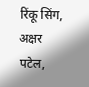रिंकू सिंग, अक्षर पटेल,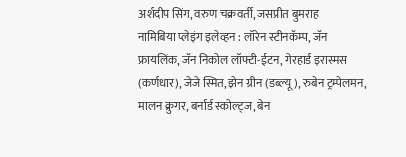अर्शदीप सिंग, वरुण चक्रवर्ती, जसप्रीत बुमराह
नामिबिया प्लेइंग इलेव्हन : लॉरेन स्टीनकॅम्प, जॅन फ्रायलिंक, जॅन निकोल लॉफ्टी-ईटन, गेरहार्ड इरास्मस (कर्णधार), जेजे स्मित, झेन ग्रीन (डब्ल्यू), रुबेन ट्रम्पेलमन, मालन क्रुगर, बर्नार्ड स्कोल्ट्ज, बेन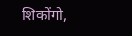शिकोंगो,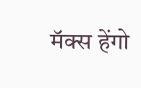मॅक्स हेंगो